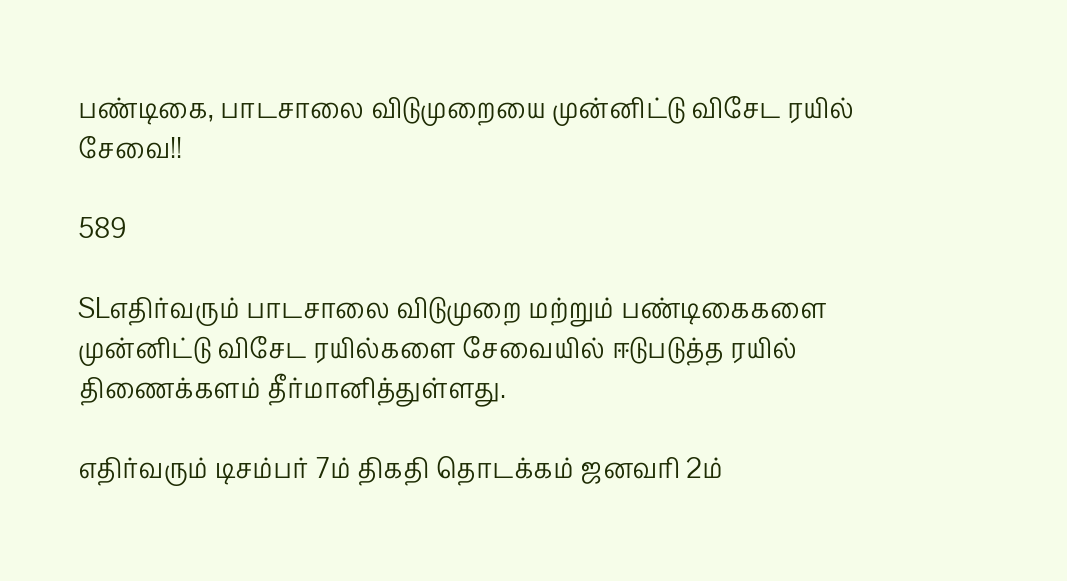பண்டிகை, பாடசாலை விடுமுறையை முன்னிட்டு விசேட ரயில் சேவை!!

589

SLஎதிர்வரும் பாடசாலை விடுமுறை மற்றும் பண்டிகைகளை முன்னிட்டு விசேட ரயில்களை சேவையில் ஈடுபடுத்த ரயில் திணைக்களம் தீர்மானித்துள்ளது.

எதிர்வரும் டிசம்பர் 7ம் திகதி தொடக்கம் ஜனவரி 2ம்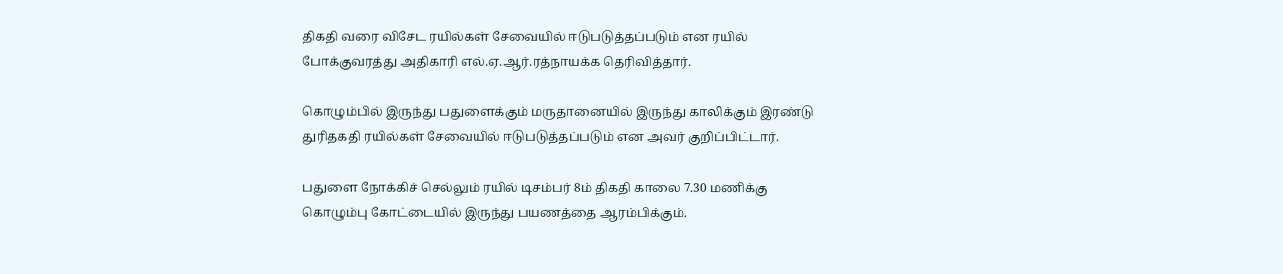திகதி வரை விசேட ரயில்கள் சேவையில் ஈடுபடுத்தப்படும் என ரயில் போக்குவரத்து அதிகாரி எல்.ஏ.ஆர்.ரத்நாயக்க தெரிவித்தார்.

கொழும்பில் இருந்து பதுளைக்கும் மருதானையில் இருந்து காலிக்கும் இரண்டு துரிதகதி ரயில்கள் சேவையில் ஈடுபடுத்தப்படும் என அவர் குறிப்பிட்டார்.

பதுளை நோக்கிச் செல்லும் ரயில் டிசம்பர் 8ம் திகதி காலை 7.30 மணிக்கு கொழும்பு கோட்டையில் இருந்து பயணத்தை ஆரம்பிக்கும்.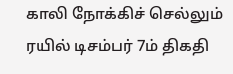காலி நோக்கிச் செல்லும் ரயில் டிசம்பர் 7ம் திகதி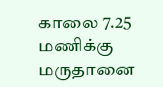காலை 7.25 மணிக்கு மருதானை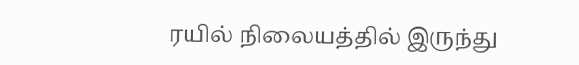ரயில் நிலையத்தில் இருந்து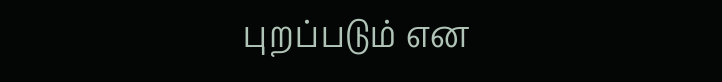புறப்படும் என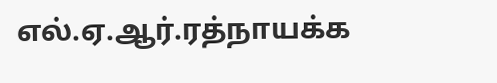எல்.ஏ.ஆர்.ரத்நாயக்க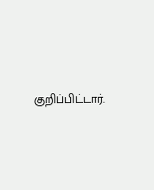குறிப்பிட்டார்.